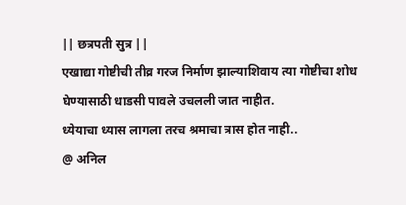|| छत्रपती सुत्र ||
एखाद्या गोष्टीची तीव्र गरज निर्माण झाल्याशिवाय त्या गोष्टीचा शोध घेण्यासाठी धाडसी पावले उचलली जात नाहीत.
ध्येयाचा ध्यास लागला तरच श्रमाचा त्रास होत नाही..
@ अनिल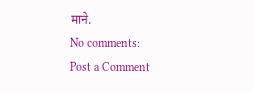माने.
No comments:
Post a Comment